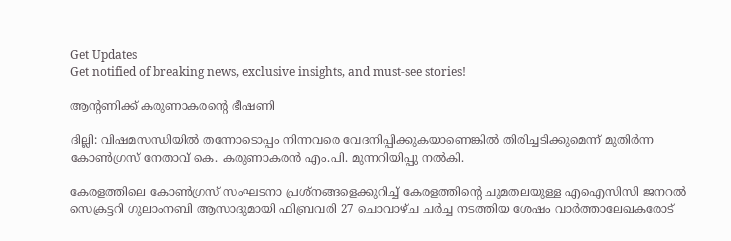Get Updates
Get notified of breaking news, exclusive insights, and must-see stories!

ആന്റണിക്ക് കരുണാകരന്റെ ഭീഷണി

ദില്ലി: വിഷമസന്ധിയില്‍ തന്നോടൊപ്പം നിന്നവരെ വേദനിപ്പിക്കുകയാണെങ്കില്‍ തിരിച്ചടിക്കുമെന്ന് മുതിര്‍ന്ന കോണ്‍ഗ്രസ് നേതാവ് കെ. കരുണാകരന്‍ എം.പി. മുന്നറിയിപ്പു നല്‍കി.

കേരളത്തിലെ കോണ്‍ഗ്രസ് സംഘടനാ പ്രശ്നങ്ങളെക്കുറിച്ച് കേരളത്തിന്റെ ചുമതലയുള്ള എഐസിസി ജനറല്‍ സെക്രട്ടറി ഗുലാംനബി ആസാദുമായി ഫിബ്രവരി 27 ചൊവാഴ്ച ചര്‍ച്ച നടത്തിയ ശേഷം വാര്‍ത്താലേഖകരോട്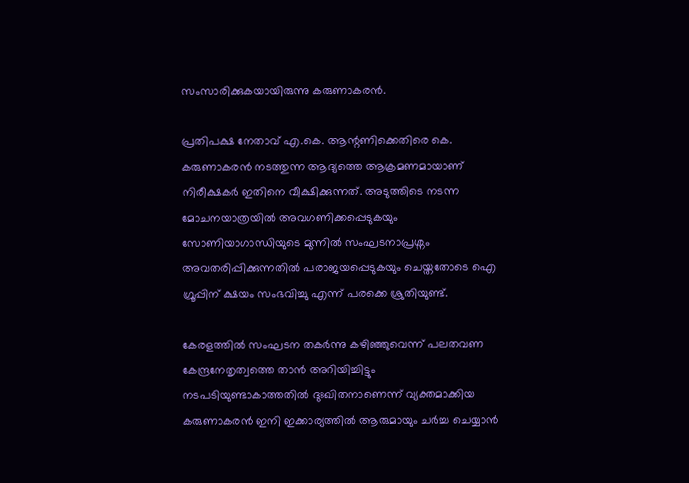സംസാരിക്കുകയായിരുന്നു കരുണാകരന്‍.

പ്രതിപക്ഷ നേതാവ് എ.കെ. ആന്റണിക്കെതിരെ കെ. കരുണാകരന്‍ നടത്തുന്ന ആദ്യത്തെ ആക്രമണമായാണ് നിരീക്ഷകര്‍ ഇതിനെ വീക്ഷിക്കുന്നത്. അടുത്തിടെ നടന്ന മോചനയാത്രയില്‍ അവഗണിക്കപ്പെടുകയും സോണിയാഗാന്ധിയുടെ മുന്നില്‍ സംഘടനാപ്രശ്നം അവതരിപ്പിക്കുന്നതില്‍ പരാജയപ്പെടുകയും ചെയ്തതോടെ ഐ ഗ്രൂപ്പിന് ക്ഷയം സംഭവിച്ചു എന്ന് പരക്കെ ശ്രുതിയുണ്ട്.

കേരളത്തില്‍ സംഘടന തകര്‍ന്നു കഴിഞ്ഞുവെന്ന് പലതവണ കേന്ദ്രനേതൃത്വത്തെ താന്‍ അറിയിച്ചിട്ടും നടപടിയുണ്ടാകാത്തതില്‍ ദുഃഖിതനാണെന്ന് വ്യക്തമാക്കിയ കരുണാകരന്‍ ഇനി ഇക്കാര്യത്തില്‍ ആരുമായും ചര്‍ച്ച ചെയ്യാന്‍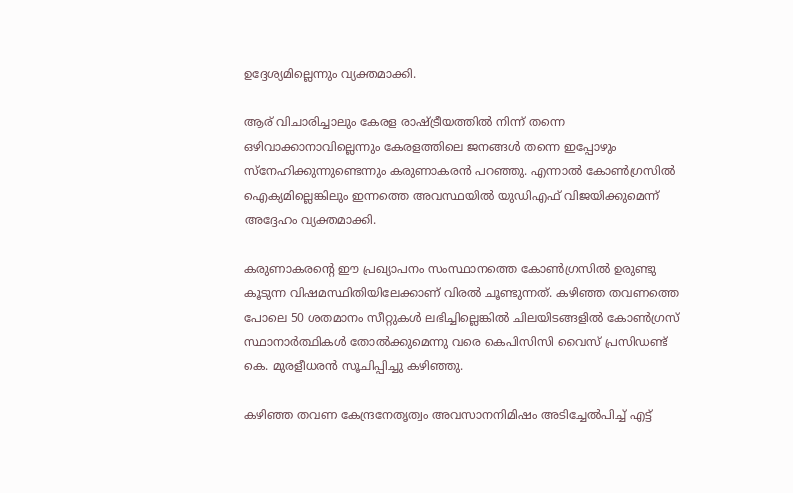ഉദ്ദേശ്യമില്ലെന്നും വ്യക്തമാക്കി.

ആര് വിചാരിച്ചാലും കേരള രാഷ്ട്രീയത്തില്‍ നിന്ന് തന്നെ ഒഴിവാക്കാനാവില്ലെന്നും കേരളത്തിലെ ജനങ്ങള്‍ തന്നെ ഇപ്പോഴും സ്നേഹിക്കുന്നുണ്ടെന്നും കരുണാകരന്‍ പറഞ്ഞു. എന്നാല്‍ കോണ്‍ഗ്രസില്‍ ഐക്യമില്ലെങ്കിലും ഇന്നത്തെ അവസ്ഥയില്‍ യുഡിഎഫ് വിജയിക്കുമെന്ന് അദ്ദേഹം വ്യക്തമാക്കി.

കരുണാകരന്റെ ഈ പ്രഖ്യാപനം സംസ്ഥാനത്തെ കോണ്‍ഗ്രസില്‍ ഉരുണ്ടു കൂടുന്ന വിഷമസ്ഥിതിയിലേക്കാണ് വിരല്‍ ചൂണ്ടുന്നത്. കഴിഞ്ഞ തവണത്തെ പോലെ 50 ശതമാനം സീറ്റുകള്‍ ലഭിച്ചില്ലെങ്കില്‍ ചിലയിടങ്ങളില്‍ കോണ്‍ഗ്രസ് സ്ഥാനാര്‍ത്ഥികള്‍ തോല്‍ക്കുമെന്നു വരെ കെപിസിസി വൈസ് പ്രസിഡണ്ട് കെ. മുരളീധരന്‍ സൂചിപ്പിച്ചു കഴിഞ്ഞു.

കഴിഞ്ഞ തവണ കേന്ദ്രനേതൃത്വം അവസാനനിമിഷം അടിച്ചേല്‍പിച്ച് എട്ട്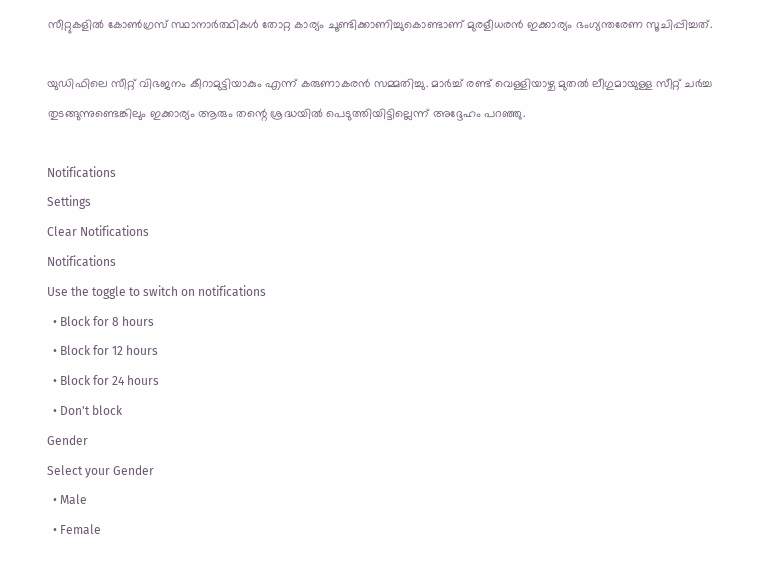സീറ്റുകളില്‍ കോണ്‍ഗ്രസ് സ്ഥാനാര്‍ത്ഥികള്‍ തോറ്റ കാര്യം ചൂണ്ടിക്കാണിച്ചുകൊണ്ടാണ് മുരളീധരന്‍ ഇക്കാര്യം ഭംഗ്യന്തരേണ സൂചിപ്പിച്ചത്.

യുഡിഫിലെ സീറ്റ് വിഭജനം കീറാമുട്ടിയാകും എന്ന് കരുണാകരന്‍ സമ്മതിച്ചു. മാര്‍ച്ച് രണ്ട് വെള്ളിയാഴ്ച മുതല്‍ ലീഗുമായുള്ള സീറ്റ് ചര്‍ച്ച തുടങ്ങുന്നുണ്ടെങ്കിലും ഇക്കാര്യം ആരും തന്റെ ശ്രദ്ധയില്‍ പെടുത്തിയിട്ടില്ലെന്ന് അദ്ദേഹം പറഞ്ഞു.

Notifications
Settings
Clear Notifications
Notifications
Use the toggle to switch on notifications
  • Block for 8 hours
  • Block for 12 hours
  • Block for 24 hours
  • Don't block
Gender
Select your Gender
  • Male
  • Female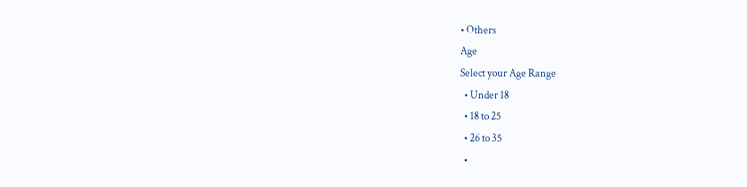• Others
Age
Select your Age Range
  • Under 18
  • 18 to 25
  • 26 to 35
  •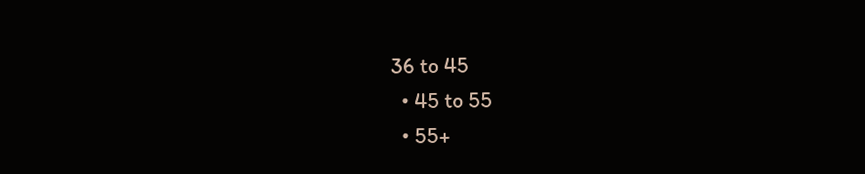36 to 45
  • 45 to 55
  • 55+